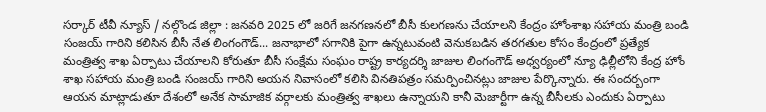సర్కార్ టీవీ న్యూస్ / నల్గొండ జిల్లా : జనవరి 2025 లో జరిగే జనగణనలో బీసీ కులగణను చేయాలని కేంద్రం హోంశాఖ సహాయ మంత్రి బండి సంజయ్ గారిని కలిసిన బీసీ నేత లింగంగౌడ్... జనాభాలో సగానికి పైగా ఉన్నటువంటి వెనుకబడిన తరగతుల కోసం కేంద్రంలో ప్రత్యేక మంత్రిత్వ శాఖ ఏర్పాటు చేయాలని కోరుతూ బీసీ సంక్షేమ సంఘం రాష్ట్ర కార్యదర్శి జాజుల లింగంగౌడ్ అధ్వర్యంలో న్యూ ఢిల్లీలోని కేంద్ర హోం శాఖ సహాయ మంత్రి బండి సంజయ్ గారిని అయన నివాసంలో కలిసి వినతిపత్రం సమర్పించినట్లు జాజుల పేర్కొన్నారు. ఈ సందర్బంగా ఆయన మాట్లాడుతూ దేశంలో అనేక సామాజిక వర్గాలకు మంత్రిత్వ శాఖలు ఉన్నాయని కానీ మెజార్టీగా ఉన్న బీసీలకు ఎందుకు ఏర్పాటు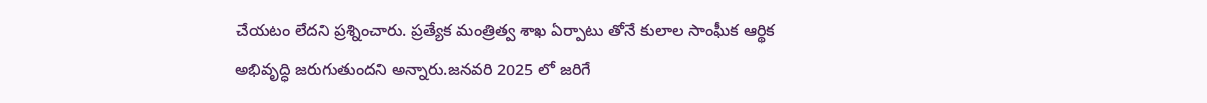చేయటం లేదని ప్రశ్నించారు. ప్రత్యేక మంత్రిత్వ శాఖ ఏర్పాటు తోనే కులాల సాంఘీక ఆర్థిక అభివృద్ధి జరుగుతుందని అన్నారు.జనవరి 2025 లో జరిగే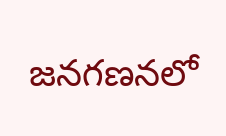జనగణనలో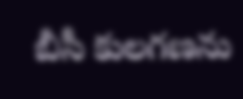బీసీ కులగణను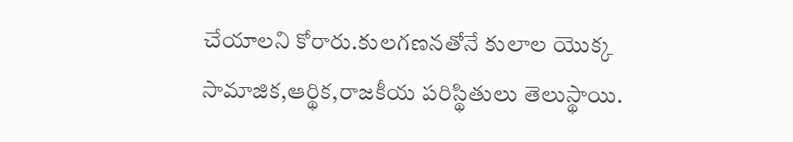చేయాలని కోరారు.కులగణనతోనే కులాల యొక్క సామాజిక,ఆర్థిక,రాజకీయ పరిస్థితులు తెలుస్థాయి.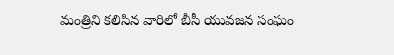మంత్రిని కలిసిన వారిలో బీసీ యువజన సంఘం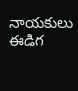నాయకులు ఈడిగ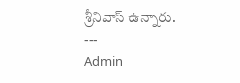శ్రీనివాస్ ఉన్నారు.
---
Admin